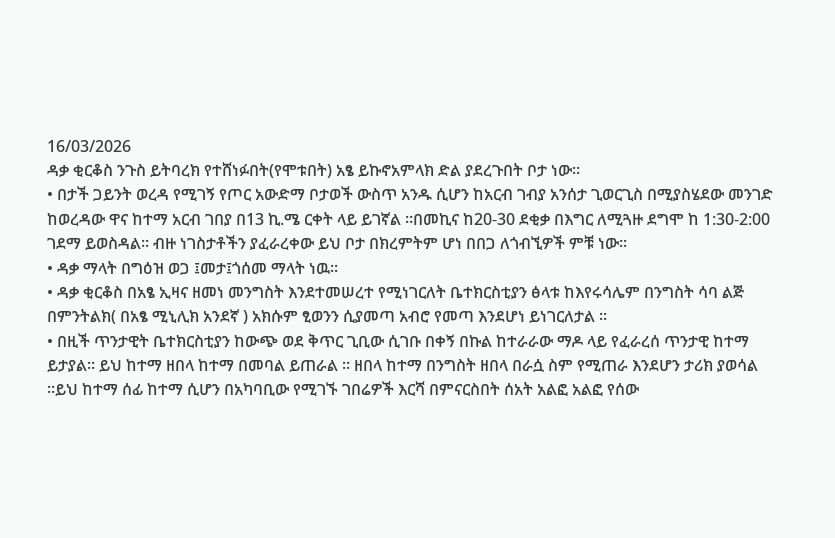16/03/2026
ዳቃ ቂርቆስ ንጉስ ይትባረክ የተሸነፉበት(የሞቱበት) አፄ ይኩኖአምላክ ድል ያደረጉበት ቦታ ነው፡፡
• በታች ጋይንት ወረዳ የሚገኝ የጦር አውድማ ቦታወች ውስጥ አንዱ ሲሆን ከአርብ ገብያ አንሰታ ጊወርጊስ በሚያስሄደው መንገድ ከወረዳው ዋና ከተማ አርብ ገበያ በ13 ኪ.ሜ ርቀት ላይ ይገኛል ።በመኪና ከ20-30 ደቂቃ በእግር ለሚጓዙ ደግሞ ከ 1:30-2:00 ገደማ ይወስዳል። ብዙ ነገስታቶችን ያፈራረቀው ይህ ቦታ በክረምትም ሆነ በበጋ ለጎብኚዎች ምቹ ነው።
• ዳቃ ማላት በግዕዝ ወጋ ፤መታ፤ጎሰመ ማላት ነዉ፡፡
• ዳቃ ቂርቆስ በአፄ ኢዛና ዘመነ መንግስት እንደተመሠረተ የሚነገርለት ቤተክርስቲያን ፅላቱ ከእየሩሳሌም በንግስት ሳባ ልጅ በምንትልክ( በአፄ ሚኒሊክ አንደኛ ) አክሱም ፂወንን ሲያመጣ አብሮ የመጣ እንደሆነ ይነገርለታል ።
• በዚች ጥንታዊት ቤተክርስቲያን ከውጭ ወደ ቅጥር ጊቢው ሲገቡ በቀኝ በኩል ከተራራው ማዶ ላይ የፈራረሰ ጥንታዊ ከተማ ይታያል። ይህ ከተማ ዘበላ ከተማ በመባል ይጠራል ። ዘበላ ከተማ በንግስት ዘበላ በራሷ ስም የሚጠራ እንደሆን ታሪክ ያወሳል ።ይህ ከተማ ሰፊ ከተማ ሲሆን በአካባቢው የሚገኙ ገበሬዎች እርሻ በምናርስበት ሰአት አልፎ አልፎ የሰው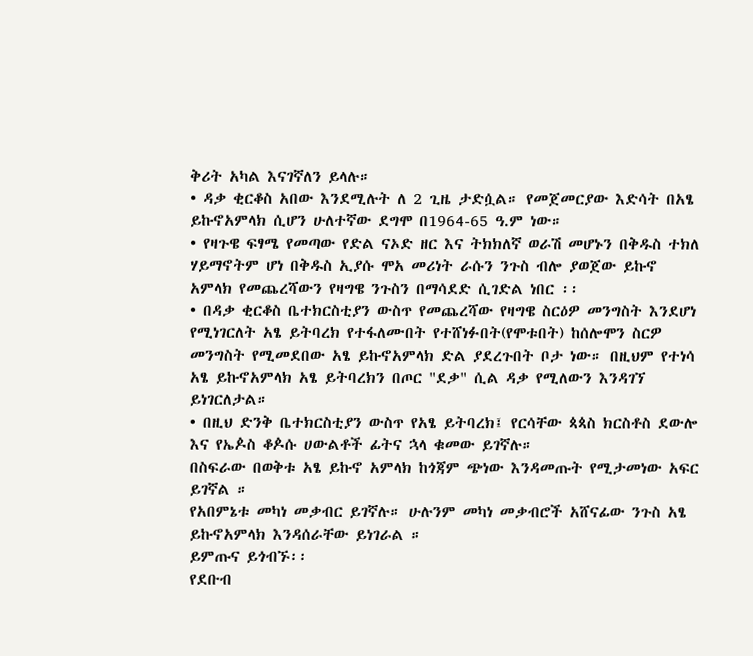ቅሪት አካል እናገኛለን ይላሉ።
• ዳቃ ቂርቆስ አበው እንደሚሉት ለ 2 ጊዜ ታድሷል። የመጀመርያው እድሳት በአፄ ይኩኖአምላክ ሲሆን ሁለተኛው ደግሞ በ1964-65 ዓ.ም ነው።
• የዛጉዌ ፍፃሜ የመጣው የድል ናኦድ ዘር እና ትክክለኛ ወራሽ መሆኑን በቅዱስ ተክለ ሃይማኖትም ሆነ በቅዱስ ኢያሱ ሞአ መሪነት ራሱን ንጉስ ብሎ ያወጀው ይኩኖ አምላክ የመጨረሻውን የዛግዌ ንጉስን በማሳደድ ሲገድል ነበር ፡፡
• በዳቃ ቂርቆስ ቤተክርስቲያን ውስጥ የመጨረሻው የዛግዌ ስርዕዎ መንግስት እንደሆነ የሚነገርለት አፄ ይትባረክ የተፋለሙበት የተሸነፉበት(የሞቱበት) ከሰሎሞን ስርዎ መንግስት የሚመደበው አፄ ይኩኖአምላክ ድል ያደረጉበት ቦታ ነው። በዚህም የተነሳ አፄ ይኩኖአምላክ አፄ ይትባረክን በጦር "ደቃ" ሲል ዳቃ የሚለውን እንዳገኘ ይነገርለታል።
• በዚህ ድንቅ ቤተክርስቲያን ውስጥ የአፄ ይትባረክ፤ የርሳቸው ጳጳስ ክርስቶስ ደውሎ እና የኤዾስ ቆዾሱ ሀውልቶች ፊትና ኋላ ቁመው ይገኛሉ።
በስፍራው በወቅቱ አፄ ይኩኖ አምላክ ከጎጃም ጭነው እንዳመጡት የሚታመነው አፍር ይገኛል ።
የአበምኔቱ መካነ መቃብር ይገኛሉ። ሁሉንም መካነ መቃብሮች አሸናፊው ንጉስ አፄ ይኩኖአምላክ እንዳሰራቸው ይነገራል ።
ይምጡና ይጎብኙ፡፡
የደቡብ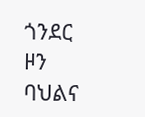ጎንደር ዞን ባህልና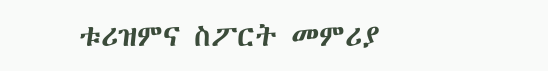ቱሪዝምና ስፖርት መምሪያ